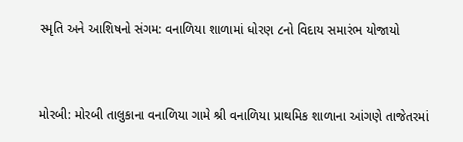સ્મૃતિ અને આશિષનો સંગમ: વનાળિયા શાળામાં ધોરણ ૮નો વિદાય સમારંભ યોજાયો



મોરબી: મોરબી તાલુકાના વનાળિયા ગામે શ્રી વનાળિયા પ્રાથમિક શાળાના આંગણે તાજેતરમાં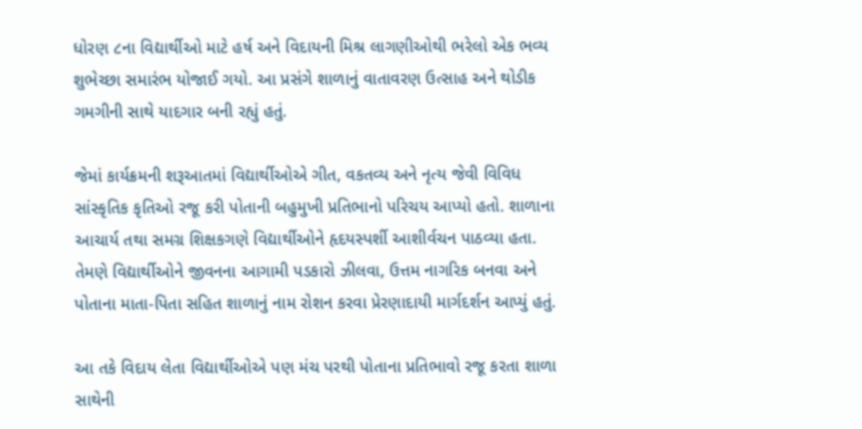ધોરણ ૮ના વિદ્યાર્થીઓ માટે હર્ષ અને વિદાયની મિશ્ર લાગણીઓથી ભરેલો એક ભવ્ય શુભેચ્છા સમારંભ યોજાઈ ગયો. આ પ્રસંગે શાળાનું વાતાવરણ ઉત્સાહ અને થોડીક ગમગીની સાથે યાદગાર બની રહ્યું હતું.

જેમાં કાર્યક્રમની શરૂઆતમાં વિદ્યાર્થીઓએ ગીત, વકતવ્ય અને નૃત્ય જેવી વિવિધ સાંસ્કૃતિક કૃતિઓ રજૂ કરી પોતાની બહુમુખી પ્રતિભાનો પરિચય આપ્યો હતો. શાળાના આચાર્ય તથા સમગ્ર શિક્ષકગણે વિદ્યાર્થીઓને હૃદયસ્પર્શી આશીર્વચન પાઠવ્યા હતા. તેમણે વિદ્યાર્થીઓને જીવનના આગામી પડકારો ઝીલવા, ઉત્તમ નાગરિક બનવા અને પોતાના માતા-પિતા સહિત શાળાનું નામ રોશન કરવા પ્રેરણાદાયી માર્ગદર્શન આપ્યું હતું.

આ તકે વિદાય લેતા વિદ્યાર્થીઓએ પણ મંચ પરથી પોતાના પ્રતિભાવો રજૂ કરતા શાળા સાથેની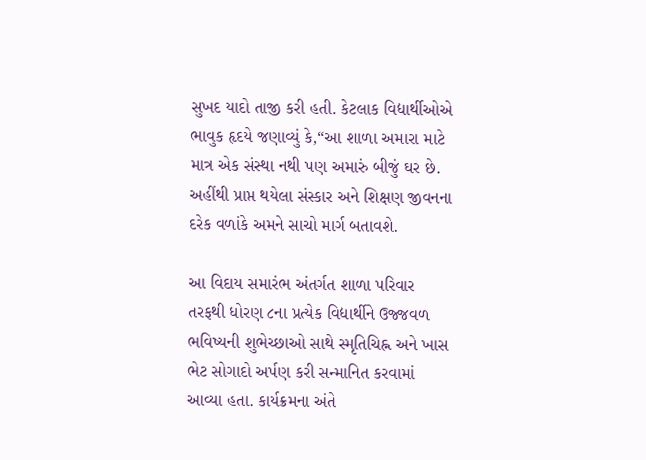સુખદ યાદો તાજી કરી હતી. કેટલાક વિદ્યાર્થીઓએ ભાવુક હૃદયે જણાવ્યું કે,“આ શાળા અમારા માટે માત્ર એક સંસ્થા નથી પણ અમારું બીજું ઘર છે. અહીંથી પ્રાપ્ત થયેલા સંસ્કાર અને શિક્ષણ જીવનના દરેક વળાંકે અમને સાચો માર્ગ બતાવશે.

આ વિદાય સમારંભ અંતર્ગત શાળા પરિવાર તરફથી ધોરણ ૮ના પ્રત્યેક વિદ્યાર્થીને ઉજ્જવળ ભવિષ્યની શુભેચ્છાઓ સાથે સ્મૃતિચિહ્ન અને ખાસ ભેટ સોગાદો અર્પણ કરી સન્માનિત કરવામાં આવ્યા હતા. કાર્યક્રમના અંતે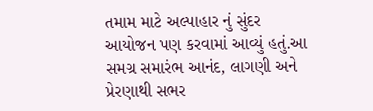તમામ માટે અલ્પાહાર નું સુંદર આયોજન પણ કરવામાં આવ્યું હતું.આ સમગ્ર સમારંભ આનંદ, લાગણી અને પ્રેરણાથી સભર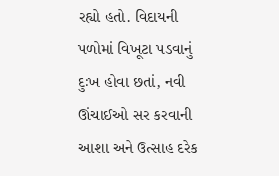રહ્યો હતો. વિદાયની પળોમાં વિખૂટા પડવાનું દુઃખ હોવા છતાં, નવી ઊંચાઈઓ સર કરવાની આશા અને ઉત્સાહ દરેક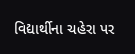વિદ્યાર્થીના ચહેરા પર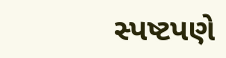સ્પષ્ટપણે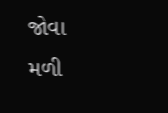જોવા મળી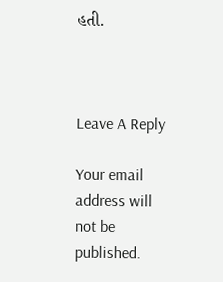હતી.



Leave A Reply

Your email address will not be published.